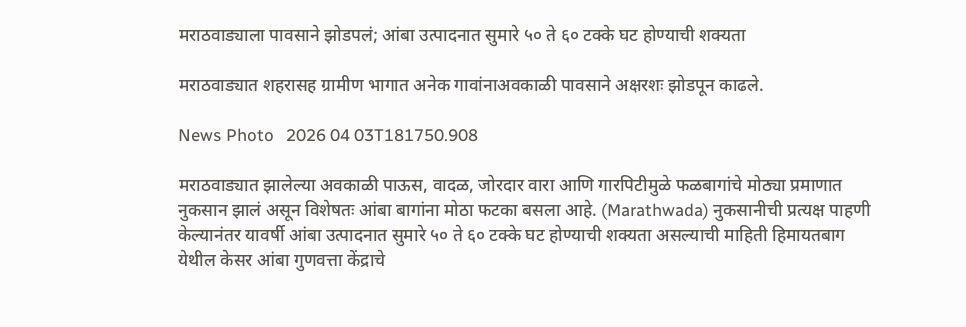मराठवाड्याला पावसाने झोडपलं; आंबा उत्पादनात सुमारे ५० ते ६० टक्के घट होण्याची शक्यता

मराठवाड्यात शहरासह ग्रामीण भागात अनेक गावांनाअवकाळी पावसाने अक्षरशः झोडपून काढले.

News Photo   2026 04 03T181750.908

मराठवाड्यात झालेल्या अवकाळी पाऊस, वादळ, जोरदार वारा आणि गारपिटीमुळे फळबागांचे मोठ्या प्रमाणात नुकसान झालं असून विशेषतः आंबा बागांना मोठा फटका बसला आहे. (Marathwada) नुकसानीची प्रत्यक्ष पाहणी केल्यानंतर यावर्षी आंबा उत्पादनात सुमारे ५० ते ६० टक्के घट होण्याची शक्यता असल्याची माहिती हिमायतबाग येथील केसर आंबा गुणवत्ता केंद्राचे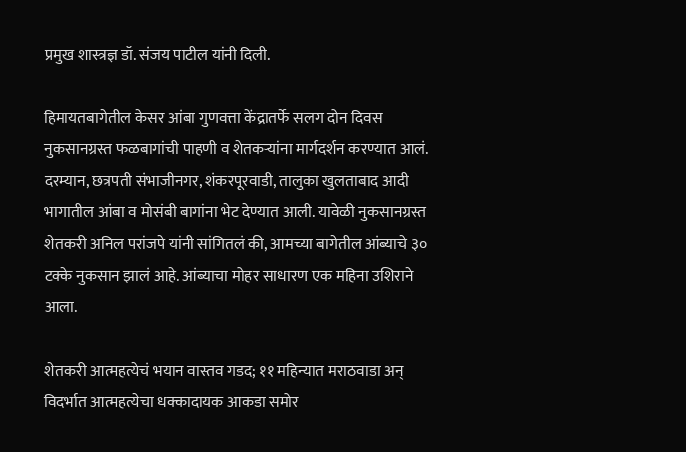प्रमुख शास्त्रज्ञ डॉ. संजय पाटील यांनी दिली.

हिमायतबागेतील केसर आंबा गुणवत्ता केंद्रातर्फे सलग दोन दिवस नुकसानग्रस्त फळबागांची पाहणी व शेतकऱ्यांना मार्गदर्शन करण्यात आलं. दरम्यान, छत्रपती संभाजीनगर, शंकरपूरवाडी, तालुका खुलताबाद आदी भागातील आंबा व मोसंबी बागांना भेट देण्यात आली. यावेळी नुकसानग्रस्त शेतकरी अनिल परांजपे यांनी सांगितलं की, आमच्या बागेतील आंब्याचे ३० टक्के नुकसान झालं आहे. आंब्याचा मोहर साधारण एक महिना उशिराने आला.

शेतकरी आत्महत्येचं भयान वास्तव गडद; ११ महिन्यात मराठवाडा अन् विदर्भात आत्महत्येचा धक्कादायक आकडा समोर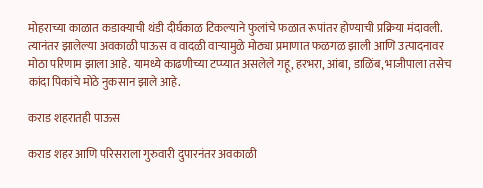मोहराच्या काळात कडाक्याची थंडी दीर्घकाळ टिकल्याने फुलांचे फळात रूपांतर होण्याची प्रक्रिया मंदावली. त्यानंतर झालेल्या अवकाळी पाऊस व वादळी वाऱ्यामुळे मोठ्या प्रमाणात फळगळ झाली आणि उत्पादनावर मोठा परिणाम झाला आहे. यामध्ये काढणीच्या टप्प्यात असलेले गहू, हरभरा, आंबा, डाळिंब, भाजीपाला तसेच कांदा पिकांचे मोठे नुकसान झाले आहे.

कराड शहरातही पाऊस

कराड शहर आणि परिसराला गुरुवारी दुपारनंतर अवकाळी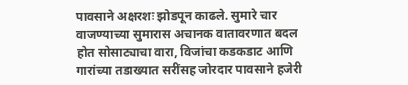पावसाने अक्षरशः झोडपून काढले. सुमारे चार वाजण्याच्या सुमारास अचानक वातावरणात बदल होत सोसाट्याचा वारा, विजांचा कडकडाट आणि गारांच्या तडाख्यात सरींसह जोरदार पावसाने हजेरी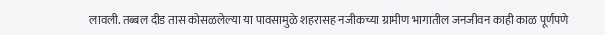लावली. तब्बल दीड तास कोसळलेल्या या पावसामुळे शहरासह नजीकच्या ग्रामीण भागातील जनजीवन काही काळ पूर्णपणे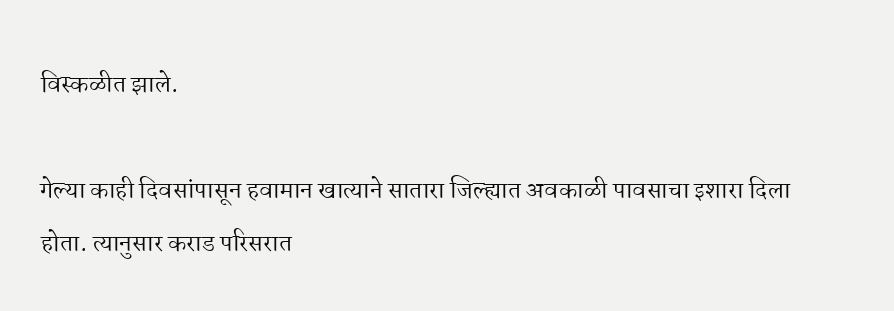विस्कळीत झाले.

गेल्या काही दिवसांपासून हवामान खात्याने सातारा जिल्ह्यात अवकाळी पावसाचा इशारा दिला होता. त्यानुसार कराड परिसरात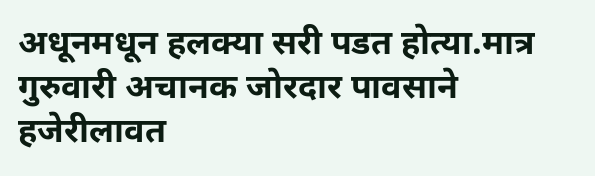अधूनमधून हलक्या सरी पडत होत्या.मात्र गुरुवारी अचानक जोरदार पावसाने हजेरीलावत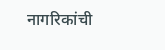नागरिकांची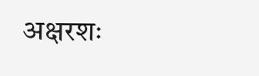अक्षरशः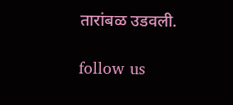तारांबळ उडवली.

follow us